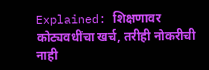Explained: शिक्षणावर कोट्यवधींचा खर्च, तरीही नोकरीची नाही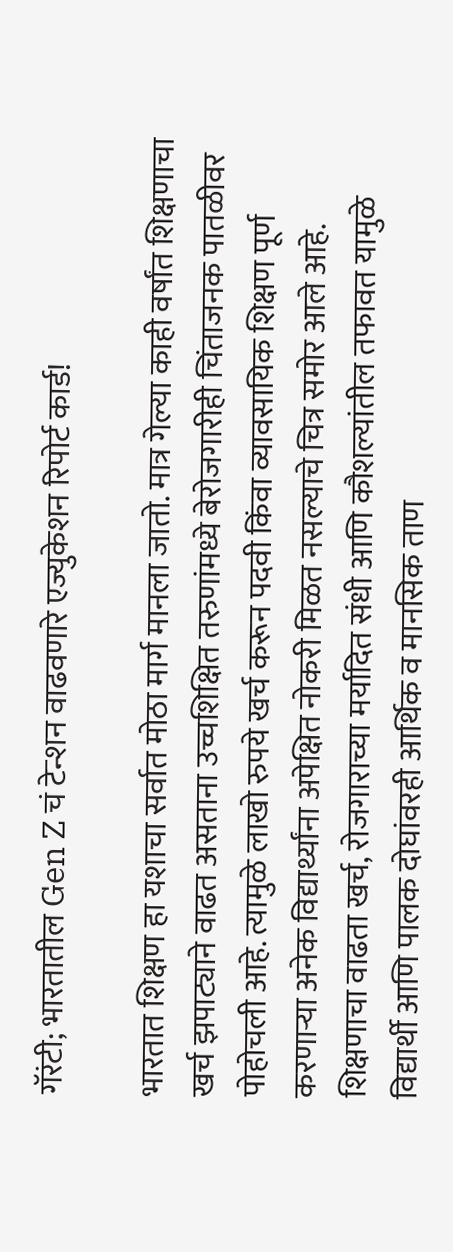गॅरंटी; भारतातील Gen Z चं टेन्शन वाढवणारे एज्युकेशन रिपोर्ट कार्ड!

भारतात शिक्षण हा यशाचा सर्वात मोठा मार्ग मानला जातो. मात्र गेल्या काही वर्षांत शिक्षणाचा खर्च झपाट्याने वाढत असताना उच्चशिक्षित तरुणांमध्ये बेरोजगारीही चिंताजनक पातळीवर पोहोचली आहे. त्यामुळे लाखो रुपये खर्च करून पदवी किंवा व्यावसायिक शिक्षण पूर्ण करणाऱ्या अनेक विद्यार्थ्यांना अपेक्षित नोकरी मिळत नसल्याचे चित्र समोर आले आहे. शिक्षणाचा वाढता खर्च, रोजगाराच्या मर्यादित संधी आणि कौशल्यांतील तफावत यामुळे विद्यार्थी आणि पालक दोघांवरही आर्थिक व मानसिक ताण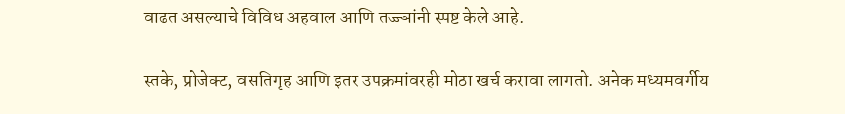वाढत असल्याचे विविध अहवाल आणि तज्ज्ञांनी स्पष्ट केले आहे.

स्तके, प्रोजेक्ट, वसतिगृह आणि इतर उपक्रमांवरही मोठा खर्च करावा लागतो. अनेक मध्यमवर्गीय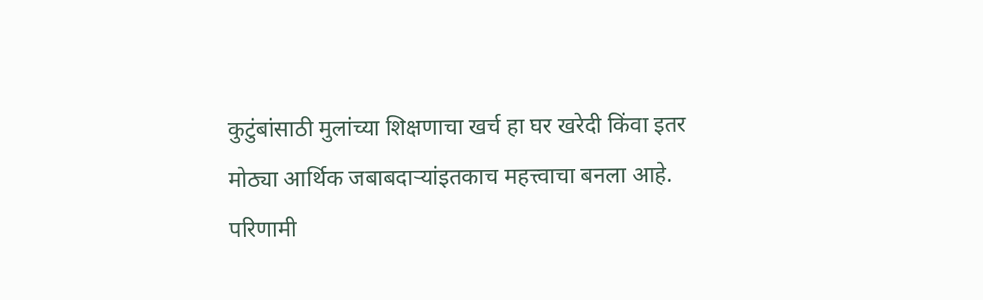कुटुंबांसाठी मुलांच्या शिक्षणाचा खर्च हा घर खरेदी किंवा इतर मोठ्या आर्थिक जबाबदाऱ्यांइतकाच महत्त्वाचा बनला आहे. परिणामी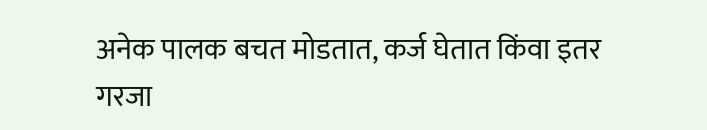अनेक पालक बचत मोडतात, कर्ज घेतात किंवा इतर गरजा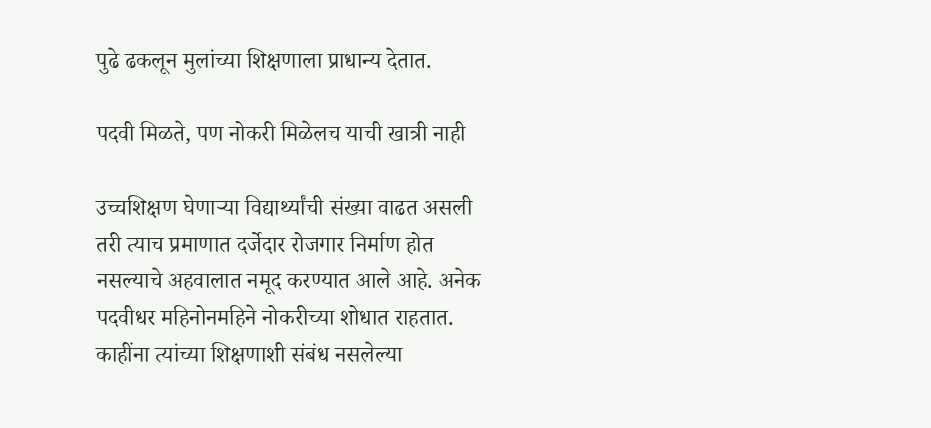पुढे ढकलून मुलांच्या शिक्षणाला प्राधान्य देतात.

पदवी मिळते, पण नोकरी मिळेलच याची खात्री नाही

उच्चशिक्षण घेणाऱ्या विद्यार्थ्यांची संख्या वाढत असली तरी त्याच प्रमाणात दर्जेदार रोजगार निर्माण होत नसल्याचे अहवालात नमूद करण्यात आले आहे. अनेक पदवीधर महिनोनमहिने नोकरीच्या शोधात राहतात. काहींना त्यांच्या शिक्षणाशी संबंध नसलेल्या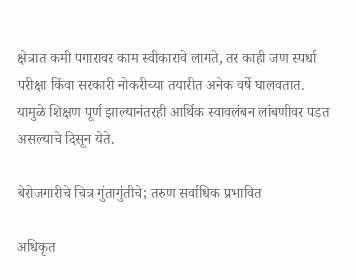क्षेत्रात कमी पगारावर काम स्वीकारावे लागते, तर काही जण स्पर्धा परीक्षा किंवा सरकारी नोकरीच्या तयारीत अनेक वर्षे घालवतात. यामुळे शिक्षण पूर्ण झाल्यानंतरही आर्थिक स्वावलंबन लांबणीवर पडत असल्याचे दिसून येते.

बेरोजगारीचे चित्र गुंतागुंतीचे; तरुण सर्वाधिक प्रभावित

अधिकृत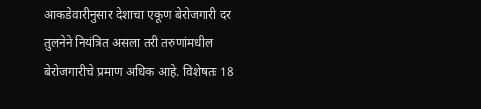आकडेवारीनुसार देशाचा एकूण बेरोजगारी दर तुलनेने नियंत्रित असला तरी तरुणांमधील बेरोजगारीचे प्रमाण अधिक आहे. विशेषतः 18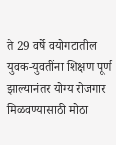ते 29 वर्षे वयोगटातील युवक-युवतींना शिक्षण पूर्ण झाल्यानंतर योग्य रोजगार मिळवण्यासाठी मोठा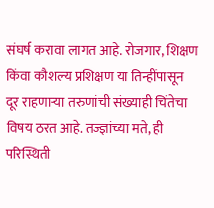संघर्ष करावा लागत आहे. रोजगार, शिक्षण किंवा कौशल्य प्रशिक्षण या तिन्हींपासून दूर राहणाऱ्या तरुणांची संख्याही चिंतेचा विषय ठरत आहे. तज्ज्ञांच्या मते, ही परिस्थिती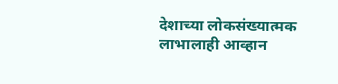देशाच्या लोकसंख्यात्मक लाभालाही आव्हान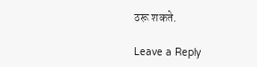ठरू शकते.

Leave a Reply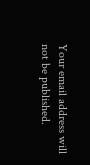Your email address will not be published.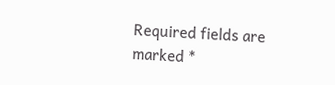Required fields are marked *